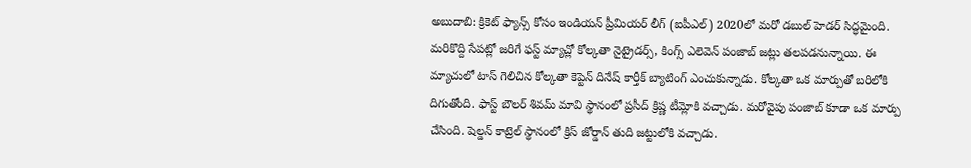అబుదాబి: క్రికెట్ ఫ్యాన్స్ కోసం ఇండియన్ ప్రీమియర్ లీగ్ (ఐపీఎల్) 2020లో మరో డబుల్ హెడర్ సిద్ధమైంది. మరికొద్ది సేపట్లో జరిగే ఫస్ట్ మ్యాచ్లో కోల్కతా నైట్రైడర్స్, కింగ్స్ ఎలెవెన్ పంజాబ్ జట్లు తలపడనున్నాయి. ఈ మ్యాచులో టాస్ గెలిచిన కోల్కతా కెప్టెన్ దినేష్ కార్తీక్ బ్యాటింగ్ ఎంచుకున్నాడు. కోల్కతా ఒక మార్పుతో బరిలోకి దిగుతోంది. ఫాస్ట్ బౌలర్ శివమ్ మావి స్థానంలో ప్రసీద్ క్రిష్ణ టీమ్లోకి వచ్చాడు. మరోవైపు పంజాబ్ కూడా ఒక మార్పు చేసింది. షెల్డన్ కాట్రెల్ స్థానంలో క్రిస్ జోర్డాన్ తుది జట్టులోకి వచ్చాడు.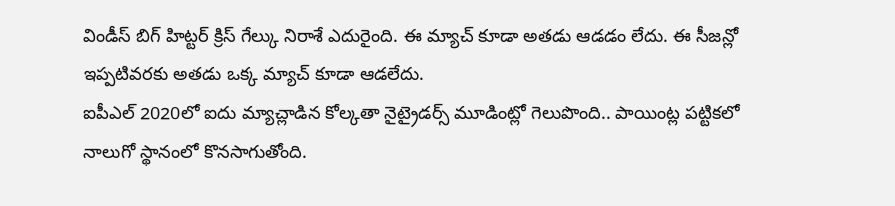విండీస్ బిగ్ హిట్టర్ క్రిస్ గేల్కు నిరాశే ఎదురైంది. ఈ మ్యాచ్ కూడా అతడు ఆడడం లేదు. ఈ సీజన్లో ఇప్పటివరకు అతడు ఒక్క మ్యాచ్ కూడా ఆడలేదు.
ఐపీఎల్ 2020లో ఐదు మ్యాచ్లాడిన కోల్కతా నైట్రైడర్స్ మూడింట్లో గెలుపొంది.. పాయింట్ల పట్టికలో నాలుగో స్థానంలో కొనసాగుతోంది.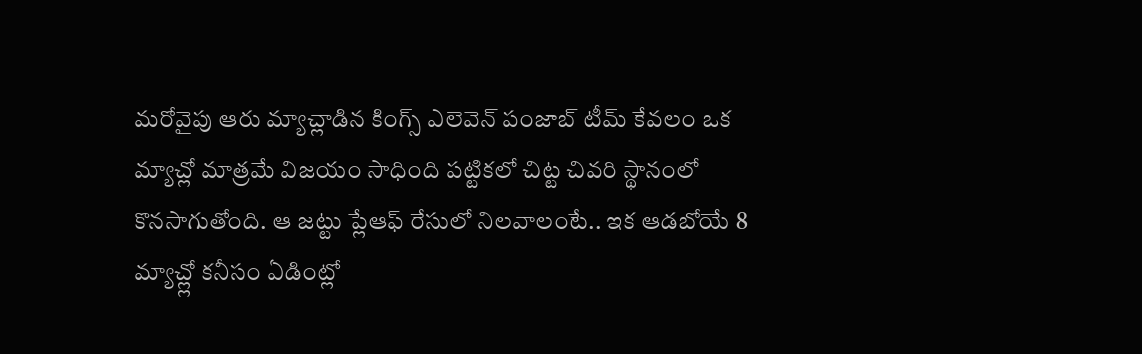మరోవైపు ఆరు మ్యాచ్లాడిన కింగ్స్ ఎలెవెన్ పంజాబ్ టీమ్ కేవలం ఒక మ్యాచ్లో మాత్రమే విజయం సాధింది పట్టికలో చిట్ట చివరి స్థానంలో కొనసాగుతోంది. ఆ జట్టు ప్లేఆఫ్ రేసులో నిలవాలంటే.. ఇక ఆడబోయే 8 మ్యాచ్ల్లో కనీసం ఏడింట్లో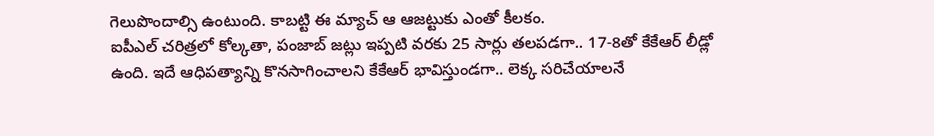గెలుపొందాల్సి ఉంటుంది. కాబట్టి ఈ మ్యాచ్ ఆ ఆజట్టుకు ఎంతో కీలకం.
ఐపీఎల్ చరిత్రలో కోల్కతా, పంజాబ్ జట్లు ఇప్పటి వరకు 25 సార్లు తలపడగా.. 17-8తో కేకేఆర్ లీడ్లో ఉంది. ఇదే ఆధిపత్యాన్ని కొనసాగించాలని కేకేఆర్ భావిస్తుండగా.. లెక్క సరిచేయాలనే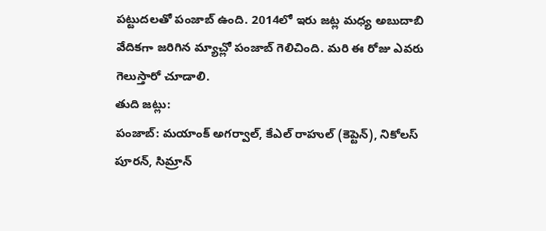పట్టుదలతో పంజాబ్ ఉంది. 2014లో ఇరు జట్ల మధ్య అబుదాబి వేదికగా జరిగిన మ్యాచ్లో పంజాబ్ గెలిచింది. మరి ఈ రోజు ఎవరు గెలుస్తారో చూడాలి.
తుది జట్లు:
పంజాబ్: మయాంక్ అగర్వాల్, కేఎల్ రాహుల్ (కెప్టెన్), నికోలస్ పూరన్, సిమ్రాన్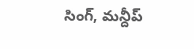సింగ్, మన్దీప్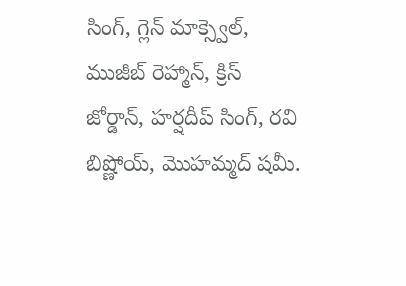సింగ్, గ్లెన్ మాక్స్వెల్, ముజీబ్ రెహ్మాన్, క్రిస్ జోర్డాన్, హర్షదీప్ సింగ్, రవి బిష్ణోయ్, మొహమ్మద్ షమీ.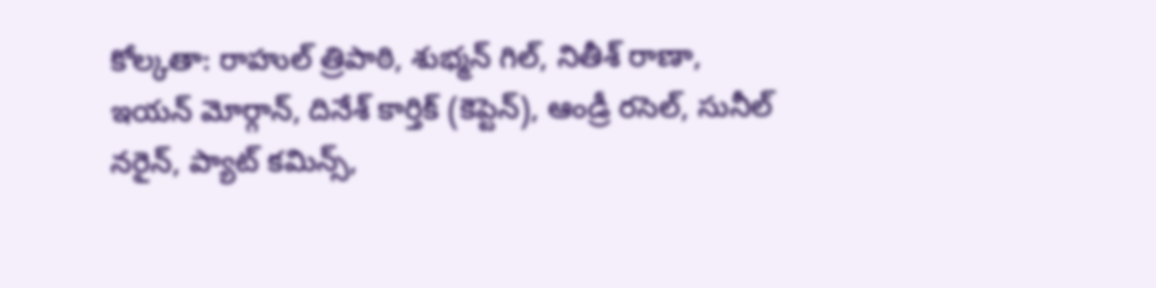కోల్కతా: రాహుల్ త్రిపాఠి, శుభ్మన్ గిల్, నితీశ్ రాణా, ఇయన్ మోర్గాన్, దినేశ్ కార్తిక్ (కెప్టెన్), ఆండ్రీ రసెల్, సునీల్ నరైన్, ప్యాట్ కమిన్స్,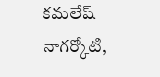కమలేష్ నాగర్కోటి,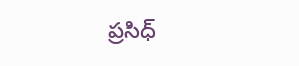ప్రసిధ్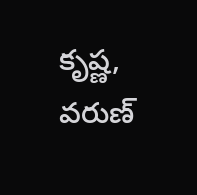కృష్ణ, వరుణ్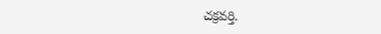చక్రవర్తి.